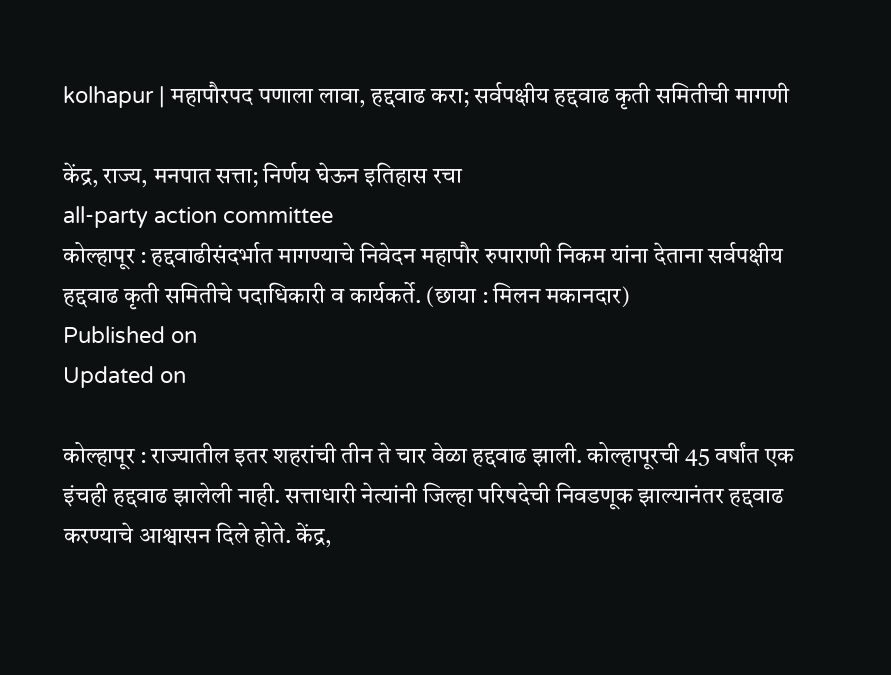kolhapur | महापौरपद पणाला लावा, हद्दवाढ करा; सर्वपक्षीय हद्दवाढ कृती समितीची मागणी

केंद्र, राज्य, मनपात सत्ता; निर्णय घेऊन इतिहास रचा
all-party action committee
कोल्हापूर : हद्दवाढीसंदर्भात मागण्याचे निवेदन महापौर रुपाराणी निकम यांना देताना सर्वपक्षीय हद्दवाढ कृती समितीचे पदाधिकारी व कार्यकर्ते. (छाया : मिलन मकानदार)
Published on
Updated on

कोल्हापूर : राज्यातील इतर शहरांची तीन ते चार वेळा हद्दवाढ झाली. कोल्हापूरची 45 वर्षांत एक इंचही हद्दवाढ झालेली नाही. सत्ताधारी नेत्यांनी जिल्हा परिषदेची निवडणूक झाल्यानंतर हद्दवाढ करण्याचे आश्वासन दिले होते. केंद्र,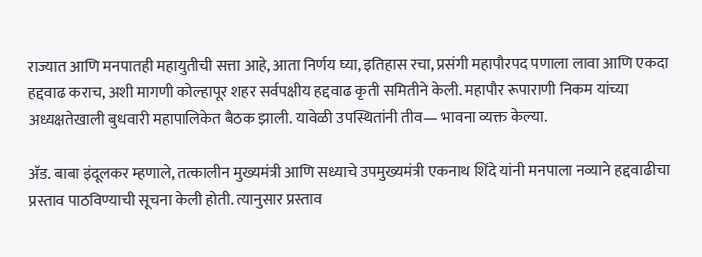राज्यात आणि मनपातही महायुतीची सत्ता आहे, आता निर्णय घ्या, इतिहास रचा, प्रसंगी महापौरपद पणाला लावा आणि एकदा हद्दवाढ कराच, अशी मागणी कोल्हापूर शहर सर्वपक्षीय हद्दवाढ कृती समितीने केली. महापौर रूपाराणी निकम यांच्या अध्यक्षतेखाली बुधवारी महापालिकेत बैठक झाली. यावेळी उपस्थितांनी तीव— भावना व्यक्त केल्या.

अ‍ॅड. बाबा इंदूलकर म्हणाले, तत्कालीन मुख्यमंत्री आणि सध्याचे उपमुख्यमंत्री एकनाथ शिंदे यांनी मनपाला नव्याने हद्दवाढीचा प्रस्ताव पाठविण्याची सूचना केली होती. त्यानुसार प्रस्ताव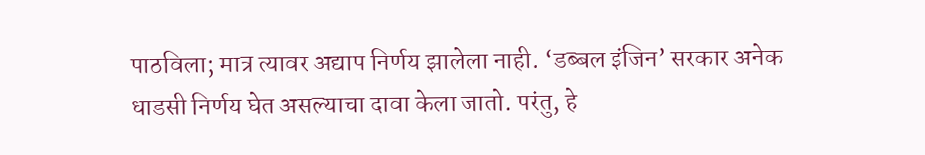पाठविला; मात्र त्यावर अद्याप निर्णय झालेला नाही. ‘डब्बल इंजिन’ सरकार अनेक धाडसी निर्णय घेत असल्याचा दावा केला जातो. परंतु, हे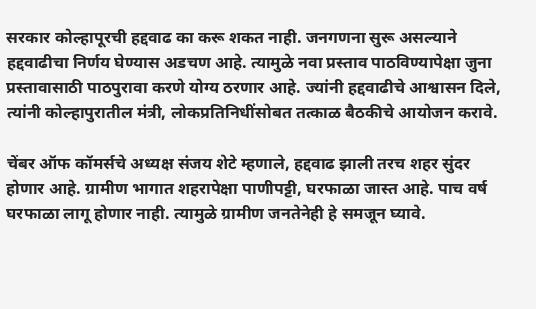सरकार कोल्हापूरची हद्दवाढ का करू शकत नाही. जनगणना सुरू असल्याने हद्दवाढीचा निर्णय घेण्यास अडचण आहे. त्यामुळे नवा प्रस्ताव पाठविण्यापेक्षा जुना प्रस्तावासाठी पाठपुरावा करणे योग्य ठरणार आहे. ज्यांनी हद्दवाढीचे आश्वासन दिले, त्यांनी कोल्हापुरातील मंत्री, लोकप्रतिनिधींसोबत तत्काळ बैठकीचे आयोजन करावे.

चेंबर ऑफ कॉमर्सचे अध्यक्ष संजय शेटे म्हणाले, हद्दवाढ झाली तरच शहर सुंदर होणार आहे. ग्रामीण भागात शहरापेक्षा पाणीपट्टी, घरफाळा जास्त आहे. पाच वर्ष घरफाळा लागू होणार नाही. त्यामुळे ग्रामीण जनतेनेही हे समजून घ्यावे.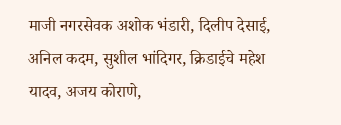माजी नगरसेवक अशोक भंडारी, दिलीप देसाई, अनिल कदम, सुशील भांदिगर, क्रिडाईचे महेश यादव, अजय कोराणे,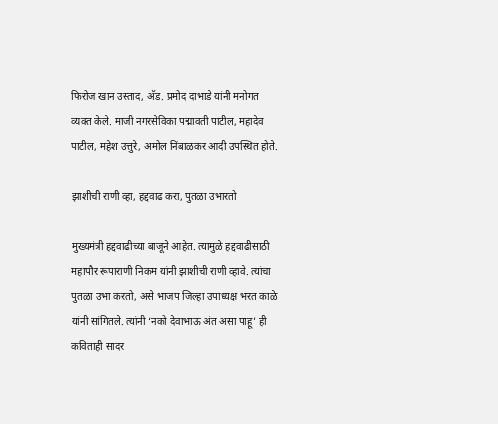फिरोज खान उस्ताद, अ‍ॅड. प्रमोद दाभाडे यांनी मनोगत व्यक्त केले. माजी नगरसेविका पद्मावती पाटील, महादेव पाटील, महेश उत्तुरे, अमोल निंबाळकर आदी उपस्थित होते.

झाशीची राणी व्हा, हद्दवाढ करा, पुतळा उभारतो

मुख्यमंत्री हद्दवाढीच्या बाजूने आहेत. त्यामुळे हद्दवाढीसाठी महापौर रूपाराणी निकम यांनी झाशीची राणी व्हावे. त्यांचा पुतळा उभा करतो, असे भाजप जिल्हा उपाध्यक्ष भरत काळे यांनी सांगितले. त्यांनी ‘नको देवाभाऊ अंत असा पाहू’ ही कविताही सादर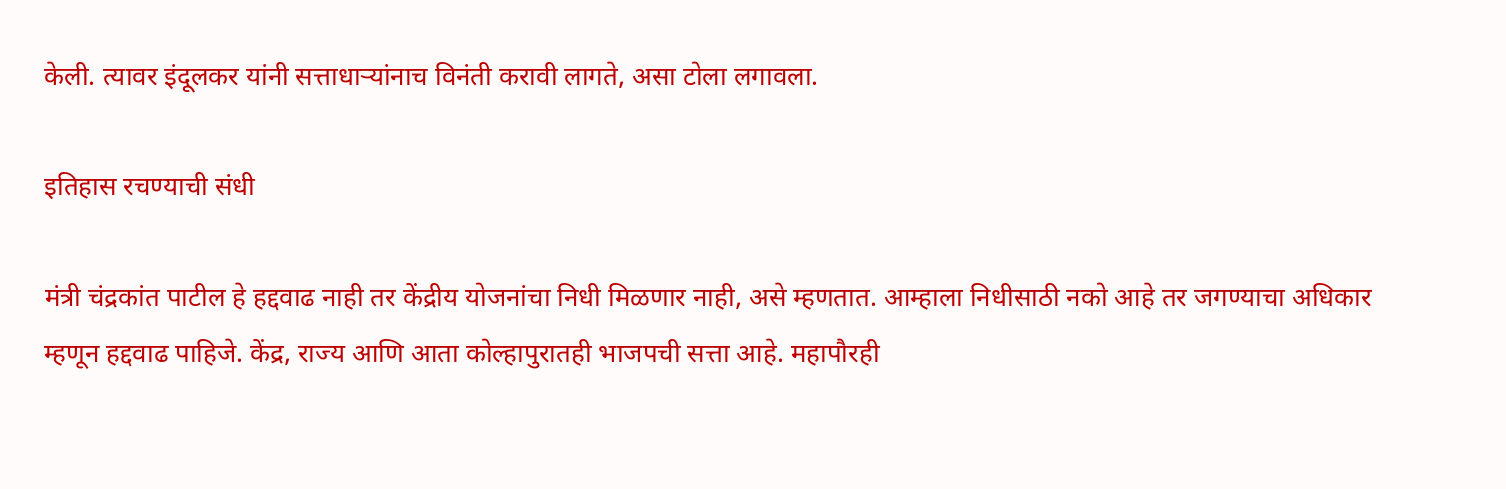केली. त्यावर इंदूलकर यांनी सत्ताधार्‍यांनाच विनंती करावी लागते, असा टोला लगावला.

इतिहास रचण्याची संधी

मंत्री चंद्रकांत पाटील हे हद्दवाढ नाही तर केंद्रीय योजनांचा निधी मिळणार नाही, असे म्हणतात. आम्हाला निधीसाठी नको आहे तर जगण्याचा अधिकार म्हणून हद्दवाढ पाहिजे. केंद्र, राज्य आणि आता कोल्हापुरातही भाजपची सत्ता आहे. महापौरही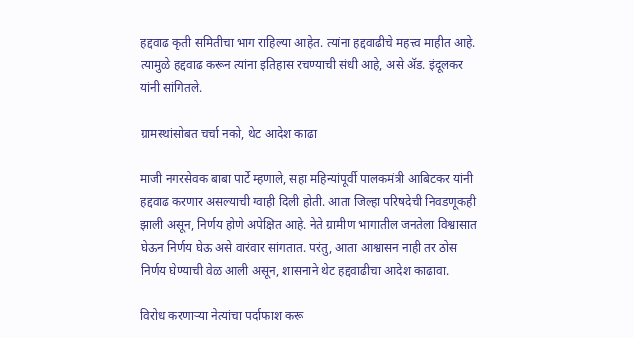हद्दवाढ कृती समितीचा भाग राहिल्या आहेत. त्यांना हद्दवाढीचे महत्त्व माहीत आहे. त्यामुळे हद्दवाढ करून त्यांना इतिहास रचण्याची संधी आहे, असे अ‍ॅड. इंदूलकर यांनी सांगितले.

ग्रामस्थांसोबत चर्चा नको, थेट आदेश काढा

माजी नगरसेवक बाबा पार्टे म्हणाले, सहा महिन्यांपूर्वी पालकमंत्री आबिटकर यांनी हद्दवाढ करणार असल्याची ग्वाही दिली होती. आता जिल्हा परिषदेची निवडणूकही झाली असून, निर्णय होणे अपेक्षित आहे. नेते ग्रामीण भागातील जनतेला विश्वासात घेऊन निर्णय घेऊ असे वारंवार सांगतात. परंतु, आता आश्वासन नाही तर ठोस निर्णय घेण्याची वेळ आली असून, शासनाने थेट हद्दवाढीचा आदेश काढावा.

विरोध करणार्‍या नेत्यांचा पर्दाफाश करू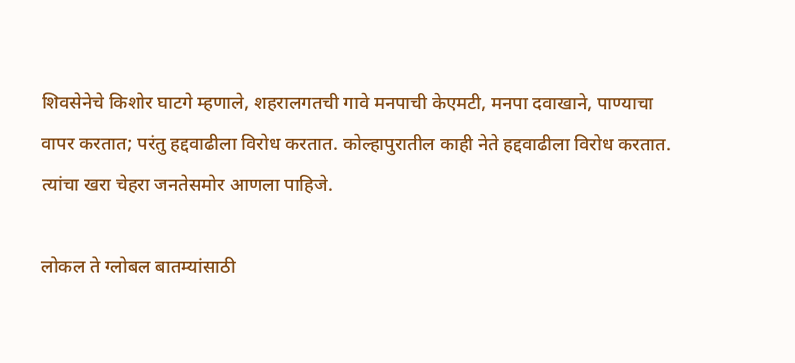शिवसेनेचे किशोर घाटगे म्हणाले, शहरालगतची गावे मनपाची केएमटी, मनपा दवाखाने, पाण्याचा वापर करतात; परंतु हद्दवाढीला विरोध करतात. कोल्हापुरातील काही नेते हद्दवाढीला विरोध करतात. त्यांचा खरा चेहरा जनतेसमोर आणला पाहिजे.

लोकल ते ग्लोबल बातम्यांसाठी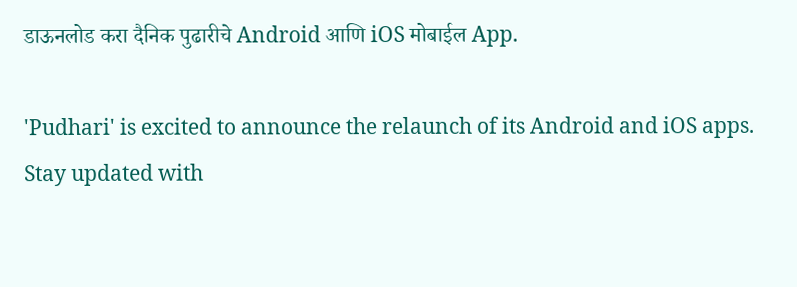डाऊनलोड करा दैनिक पुढारीचे Android आणि iOS मोबाईल App.

'Pudhari' is excited to announce the relaunch of its Android and iOS apps. Stay updated with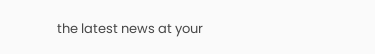the latest news at your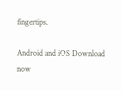fingertips.

Android and iOS Download now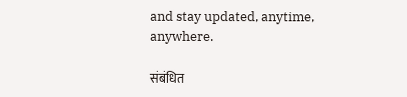and stay updated, anytime, anywhere.

संबंधित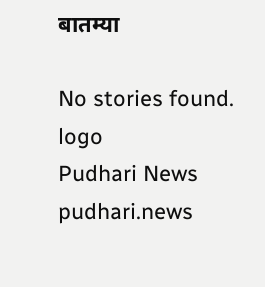बातम्या

No stories found.
logo
Pudhari News
pudhari.news